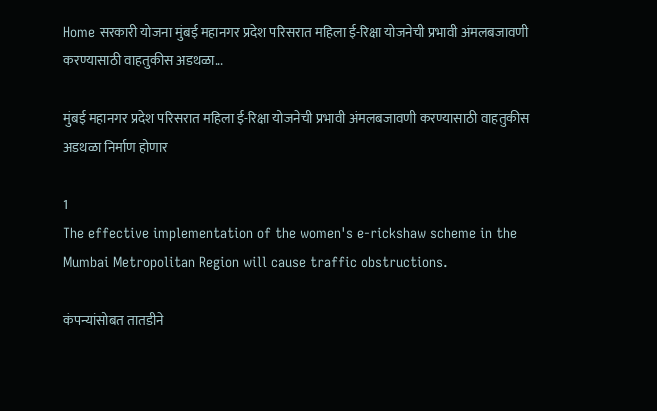Home सरकारी योजना मुंबई महानगर प्रदेश परिसरात महिला ई-रिक्षा योजनेची प्रभावी अंमलबजावणी करण्यासाठी वाहतुकीस अडथळा...

मुंबई महानगर प्रदेश परिसरात महिला ई-रिक्षा योजनेची प्रभावी अंमलबजावणी करण्यासाठी वाहतुकीस अडथळा निर्माण होणार

1
The effective implementation of the women's e-rickshaw scheme in the Mumbai Metropolitan Region will cause traffic obstructions.

कंपन्यांसोबत तातडीने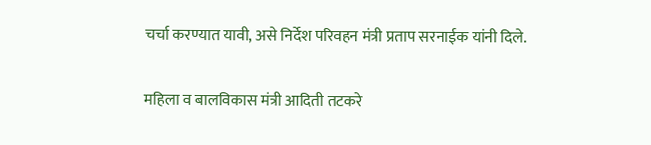चर्चा करण्यात यावी, असे निर्देश परिवहन मंत्री प्रताप सरनाईक यांनी दिले.

महिला व बालविकास मंत्री आदिती तटकरे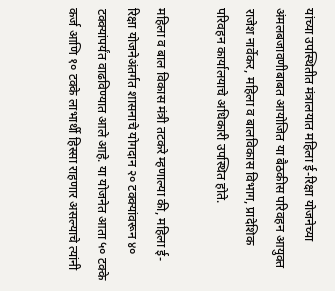यांच्या उपस्थितीत मंत्रालयात महिला ई-रिक्षा योजनेच्या अंमलबजावणीबाबत आयोजित या बैठकीस परिवहन आयुक्त राजेश नार्वेकर, महिला व बालविकास विभाग, प्रादेशिक परिवहन कार्यालयाचे अधिकारी उपस्थित होते.

महिला व बाल विकास मंत्री तटकरे म्हणाल्या की, महिला ई-रिक्षा योजनेअंतर्गत शासनाचे योगदान २० टक्क्यांवरून ४० टक्क्यांपर्यंत वाढविण्यात आले आहे. या योजनेत आता ५० टक्के कर्ज आणि १० टक्के लाभार्थी हिस्सा राहणार असल्याचे त्यांनी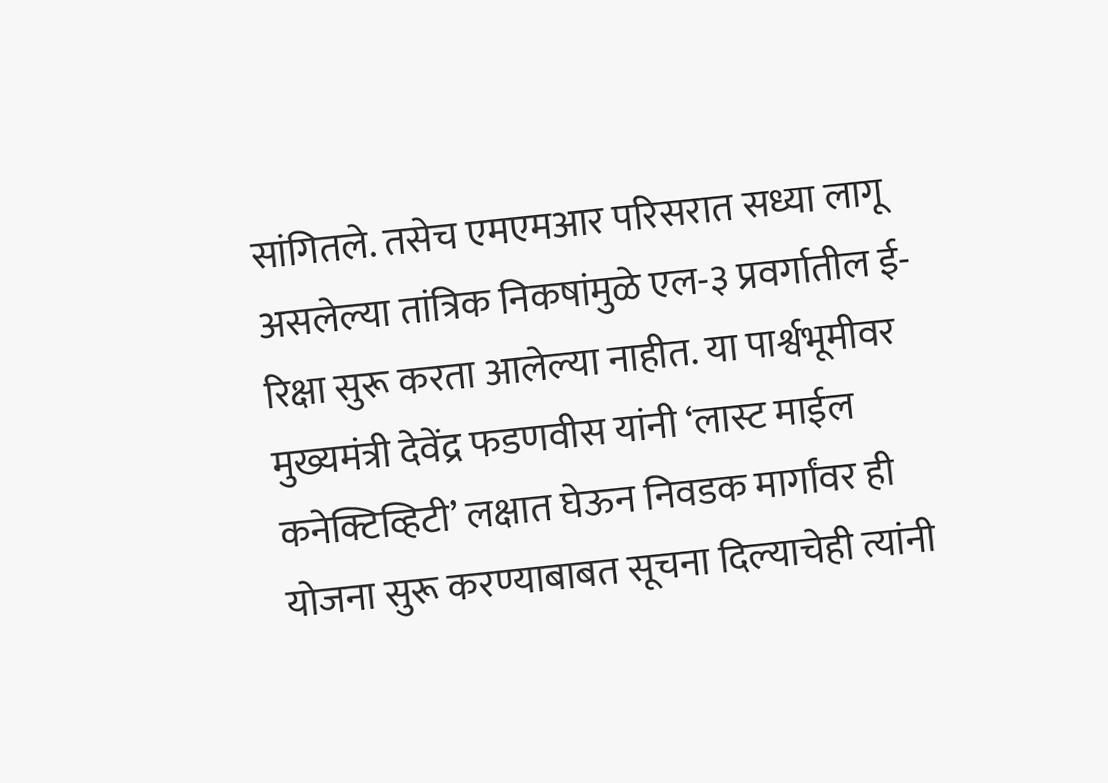सांगितले. तसेच एमएमआर परिसरात सध्या लागू असलेल्या तांत्रिक निकषांमुळे एल-३ प्रवर्गातील ई-रिक्षा सुरू करता आलेल्या नाहीत. या पार्श्वभूमीवर मुख्यमंत्री देवेंद्र फडणवीस यांनी ‘लास्ट माईल कनेक्टिव्हिटी’ लक्षात घेऊन निवडक मार्गांवर ही योजना सुरू करण्याबाबत सूचना दिल्याचेही त्यांनी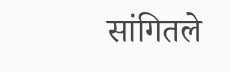सांगितले